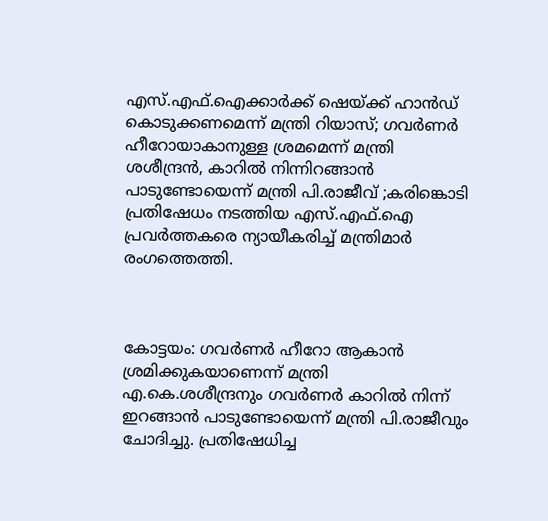എസ്.എഫ്.ഐക്കാര്‍ക്ക് ഷെയ്ക്ക് ഹാൻഡ് കൊടുക്കണമെന്ന് മന്ത്രി റിയാസ്; ഗവര്‍ണര്‍ ഹീറോയാകാനുള്ള ശ്രമമെന്ന് മന്ത്രി ശശീന്ദ്രൻ, കാറില്‍ നിന്നിറങ്ങാൻ പാടുണ്ടോയെന്ന് മന്ത്രി പി.രാജീവ് ;കരിങ്കൊടി പ്രതിഷേധം നടത്തിയ എസ്.എഫ്.ഐ പ്രവര്‍ത്തകരെ ന്യായീകരിച്ച്‌ മന്ത്രിമാര്‍ രംഗത്തെത്തി.



കോട്ടയം: ഗവര്‍ണര്‍ ഹീറോ ആകാൻ ശ്രമിക്കുകയാണെന്ന് മന്ത്രി എ.കെ.ശശീന്ദ്രനും ഗവര്‍ണര്‍ കാറില്‍ നിന്ന് ഇറങ്ങാൻ പാടുണ്ടോയെന്ന് മന്ത്രി പി.രാജീവും ചോദിച്ചു. പ്രതിഷേധിച്ച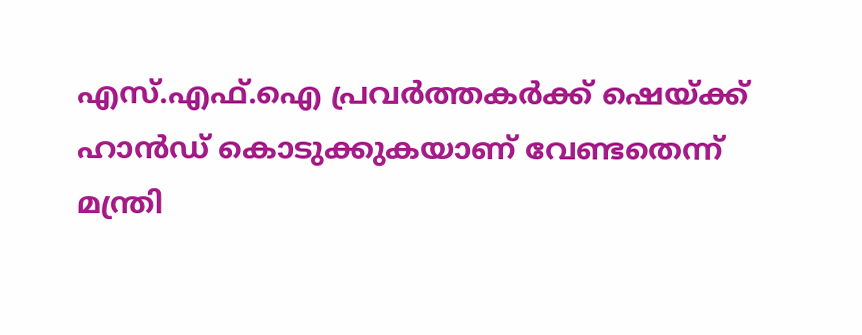എസ്.എഫ്.ഐ പ്രവര്‍ത്തകര്‍ക്ക് ഷെയ്ക്ക് ഹാൻഡ് കൊടുക്കുകയാണ് വേണ്ടതെന്ന് മന്ത്രി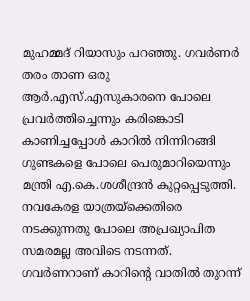മുഹമ്മദ് റിയാസും പറഞ്ഞു. ഗവര്‍ണര്‍ തരം താണ ഒരു ആര്‍.എസ്.എസുകാരനെ പോലെ പ്രവര്‍ത്തിച്ചെന്നും കരിങ്കൊടി കാണിച്ചപ്പോള്‍ കാറില്‍ നിന്നിറങ്ങി ഗുണ്ടകളെ പോലെ പെരുമാറിയെന്നും മന്ത്രി എ.കെ.ശശീന്ദ്രൻ കുറ്റപ്പെടുത്തി. നവകേരള യാത്രയ്‌ക്കെതിരെ നടക്കുന്നതു പോലെ അപ്രഖ്യാപിത സമരമല്ല അവിടെ നടന്നത്. ഗവര്‍ണറാണ് കാറിന്റെ വാതില്‍ തുറന്ന്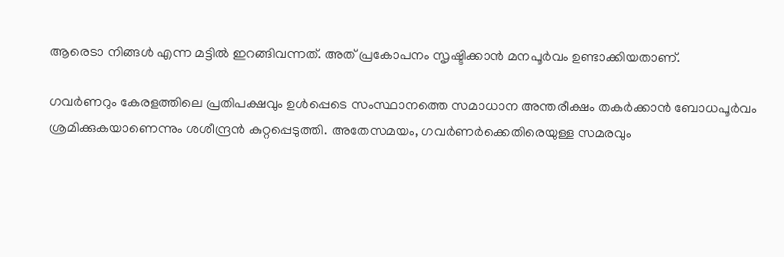ആരെടാ നിങ്ങള്‍ എന്ന മട്ടില്‍ ഇറങ്ങിവന്നത്. അത് പ്രകോപനം സൃഷ്ടിക്കാന്‍ മനപൂര്‍വം ഉണ്ടാക്കിയതാണ്.

ഗവര്‍ണറും കേരളത്തിലെ പ്രതിപക്ഷവും ഉള്‍പ്പെടെ സംസ്ഥാനത്തെ സമാധാന അന്തരീക്ഷം തകര്‍ക്കാന്‍ ബോധപൂര്‍വം ശ്രമിക്കുകയാണെന്നും ശശീന്ദ്രൻ കുറ്റപ്പെടുത്തി. അതേസമയം, ഗവര്‍ണര്‍ക്കെതിരെയുള്ള സമരവും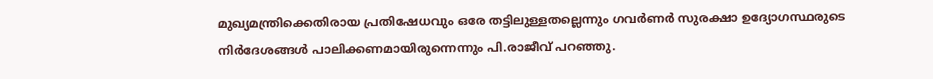മുഖ്യമന്ത്രിക്കെതിരായ പ്രതിഷേധവും ഒരേ തട്ടിലുള്ളതല്ലെന്നും ഗവര്‍ണര്‍ സുരക്ഷാ ഉദ്യോഗസ്ഥരുടെ നിര്‍ദേശങ്ങള്‍ പാലിക്കണമായിരുന്നെന്നും പി.രാജീവ് പറഞ്ഞു.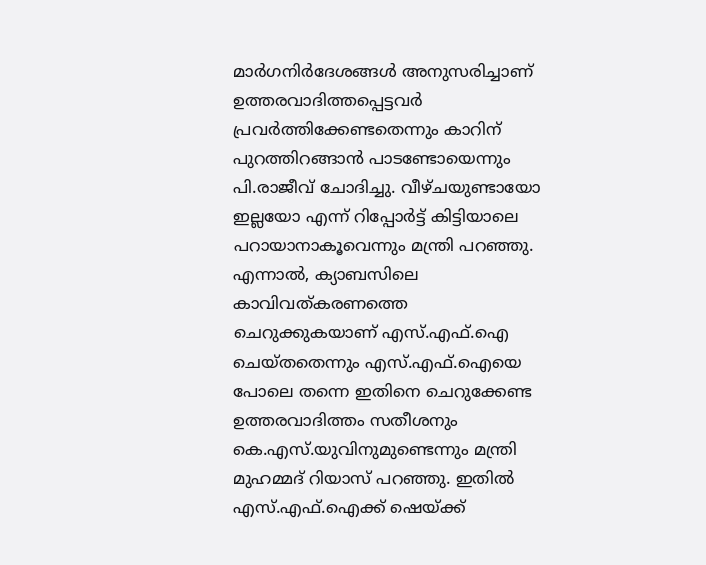മാര്‍ഗനിര്‍ദേശങ്ങള്‍ അനുസരിച്ചാണ് ഉത്തരവാദിത്തപ്പെട്ടവര്‍ പ്രവര്‍ത്തിക്കേണ്ടതെന്നും കാറിന് പുറത്തിറങ്ങാൻ പാടണ്ടോയെന്നും പി.രാജീവ് ചോദിച്ചു. വീഴ്ചയുണ്ടായോ ഇല്ലയോ എന്ന് റിപ്പോര്‍ട്ട് കിട്ടിയാലെ പറായാനാകൂവെന്നും മന്ത്രി പറഞ്ഞു. എന്നാല്‍, ക്യാബസിലെ കാവിവത്കരണത്തെ ചെറുക്കുകയാണ് എസ്.എഫ്.ഐ ചെയ്തതെന്നും എസ്.എഫ്.ഐയെ പോലെ തന്നെ ഇതിനെ ചെറുക്കേണ്ട ഉത്തരവാദിത്തം സതീശനും കെ.എസ്.യുവിനുമുണ്ടെന്നും മന്ത്രി മുഹമ്മദ് റിയാസ് പറഞ്ഞു. ഇതില്‍ എസ്.എഫ്.ഐക്ക് ഷെയ്ക്ക്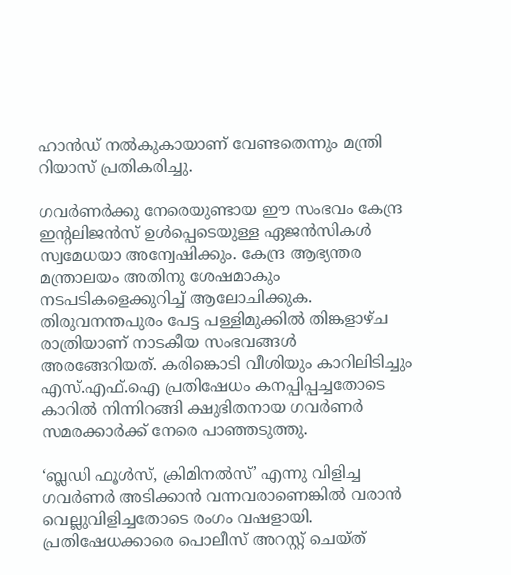ഹാൻഡ് നല്‍കുകായാണ് വേണ്ടതെന്നും മന്ത്രി റിയാസ് പ്രതികരിച്ചു.

ഗവര്‍ണര്‍ക്കു നേരെയുണ്ടായ ഈ സംഭവം കേന്ദ്ര ഇന്റലിജൻസ് ഉള്‍പ്പെടെയുള്ള ഏജൻസികള്‍ സ്വമേധയാ അന്വേഷിക്കും. കേന്ദ്ര ആഭ്യന്തര മന്ത്രാലയം അതിനു ശേഷമാകും നടപടികളെക്കുറിച്ച്‌ ആലോചിക്കുക. തിരുവനന്തപുരം പേട്ട പള്ളിമുക്കില്‍ തിങ്കളാഴ്ച രാത്രിയാണ് നാടകീയ സംഭവങ്ങള്‍ അരങ്ങേറിയത്. കരിങ്കൊടി വീശിയും കാറിലിടിച്ചും എസ്.എഫ്.ഐ പ്രതിഷേധം കനപ്പിപ്പച്ചതോടെ കാറില്‍ നിന്നിറങ്ങി ക്ഷുഭിതനായ ഗവര്‍ണര്‍ സമരക്കാര്‍ക്ക് നേരെ പാഞ്ഞടുത്തു.

‘ബ്ലഡി ഫൂള്‍സ്, ക്രിമിനല്‍സ്’ എന്നു വിളിച്ച ഗവര്‍ണര്‍ അടിക്കാൻ വന്നവരാണെങ്കില്‍ വരാൻ വെല്ലുവിളിച്ചതോടെ രംഗം വഷളായി. പ്രതിഷേധക്കാരെ പൊലീസ് അറസ്റ്റ് ചെയ്ത്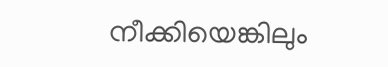നീക്കിയെങ്കിലും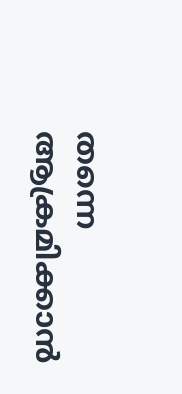തന്നെ ആക്രമിക്കാൻ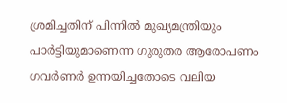ശ്രമിച്ചതിന് പിന്നില്‍ മുഖ്യമന്ത്രിയും പാര്‍ട്ടിയുമാണെന്ന ഗുരുതര ആരോപണം ഗവര്‍ണര്‍ ഉന്നയിച്ചതോടെ വലിയ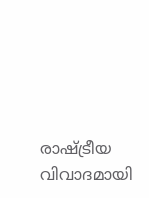രാഷ്ട്രീയ വിവാദമായി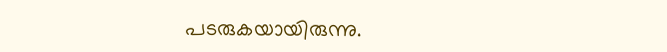പടരുകയായിരുന്നു.